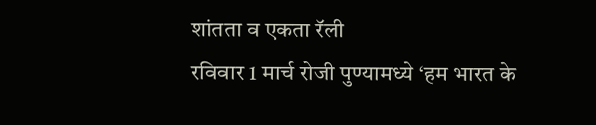शांतता व एकता रॅली
रविवार 1 मार्च रोजी पुण्यामध्ये ‘हम भारत के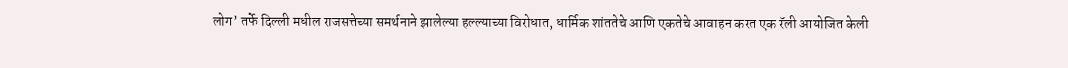लोग’ तर्फे दिल्ली मधील राजसत्तेच्या समर्थनाने झालेल्या हल्ल्याच्या विरोधात, धार्मिक शांततेचे आणि एकतेचे आवाहन करत एक रॅली आयोजित केली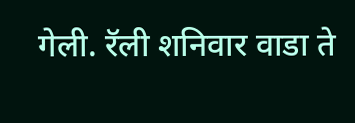गेली. रॅली शनिवार वाडा ते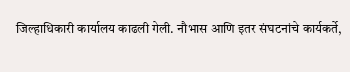जिल्हाधिकारी कार्यालय काढली गेली. नौभास आणि इतर संघटनांचे कार्यकर्ते,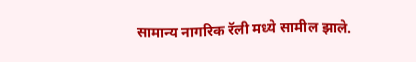सामान्य नागरिक रॅली मध्ये सामील झाले.